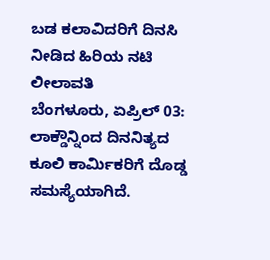ಬಡ ಕಲಾವಿದರಿಗೆ ದಿನಸಿ ನೀಡಿದ ಹಿರಿಯ ನಟಿ ಲೀಲಾವತಿ
ಬೆಂಗಳೂರು, ಏಪ್ರಿಲ್ 03: ಲಾಕ್ಡೌನ್ನಿಂದ ದಿನನಿತ್ಯದ ಕೂಲಿ ಕಾರ್ಮಿಕರಿಗೆ ದೊಡ್ಡ ಸಮಸ್ಯೆಯಾಗಿದೆ.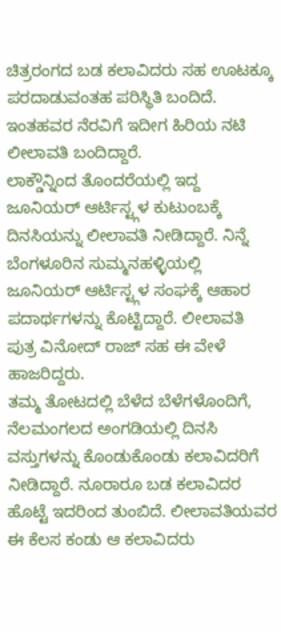ಚಿತ್ರರಂಗದ ಬಡ ಕಲಾವಿದರು ಸಹ ಊಟಕ್ಕೂ ಪರದಾಡುವಂತಹ ಪರಿಸ್ಥಿತಿ ಬಂದಿದೆ. ಇಂತಹವರ ನೆರವಿಗೆ ಇದೀಗ ಹಿರಿಯ ನಟಿ ಲೀಲಾವತಿ ಬಂದಿದ್ದಾರೆ.
ಲಾಕ್ಡೌನ್ನಿಂದ ತೊಂದರೆಯಲ್ಲಿ ಇದ್ದ ಜೂನಿಯರ್ ಆರ್ಟಿಸ್ಟ್ಗಳ ಕುಟುಂಬಕ್ಕೆ ದಿನಸಿಯನ್ನು ಲೀಲಾವತಿ ನೀಡಿದ್ದಾರೆ. ನಿನ್ನೆ ಬೆಂಗಳೂರಿನ ಸುಮ್ಮನಹಳ್ಳಿಯಲ್ಲಿ ಜೂನಿಯರ್ ಆರ್ಟಿಸ್ಟ್ಗಳ ಸಂಘಕ್ಕೆ ಆಹಾರ ಪದಾರ್ಥಗಳನ್ನು ಕೊಟ್ಟಿದ್ದಾರೆ. ಲೀಲಾವತಿ ಪುತ್ರ ವಿನೋದ್ ರಾಜ್ ಸಹ ಈ ವೇಳೆ ಹಾಜರಿದ್ದರು.
ತಮ್ಮ ತೋಟದಲ್ಲಿ ಬೆಳೆದ ಬೆಳೆಗಳೊಂದಿಗೆ, ನೆಲಮಂಗಲದ ಅಂಗಡಿಯಲ್ಲಿ ದಿನಸಿ ವಸ್ತುಗಳನ್ನು ಕೊಂಡುಕೊಂಡು ಕಲಾವಿದರಿಗೆ ನೀಡಿದ್ದಾರೆ. ನೂರಾರೂ ಬಡ ಕಲಾವಿದರ ಹೊಟ್ಟೆ ಇದರಿಂದ ತುಂಬಿದೆ. ಲೀಲಾವತಿಯವರ ಈ ಕೆಲಸ ಕಂಡು ಆ ಕಲಾವಿದರು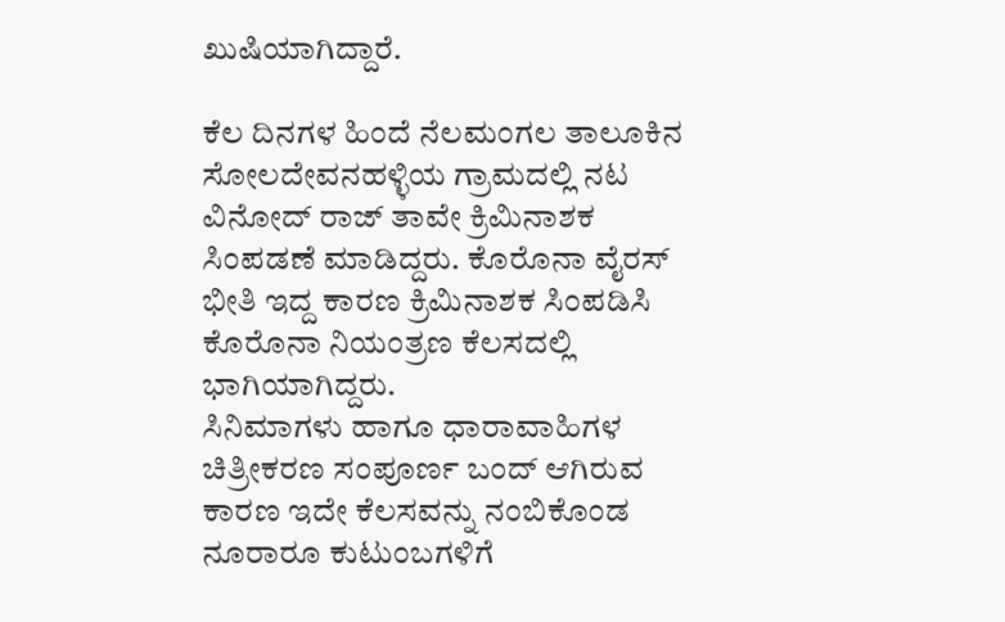ಖುಷಿಯಾಗಿದ್ದಾರೆ.

ಕೆಲ ದಿನಗಳ ಹಿಂದೆ ನೆಲಮಂಗಲ ತಾಲೂಕಿನ ಸೋಲದೇವನಹಳ್ಳಿಯ ಗ್ರಾಮದಲ್ಲಿ ನಟ ವಿನೋದ್ ರಾಜ್ ತಾವೇ ಕ್ರಿಮಿನಾಶಕ ಸಿಂಪಡಣೆ ಮಾಡಿದ್ದರು. ಕೊರೊನಾ ವೈರಸ್ ಭೀತಿ ಇದ್ದ ಕಾರಣ ಕ್ರಿಮಿನಾಶಕ ಸಿಂಪಡಿಸಿ ಕೊರೊನಾ ನಿಯಂತ್ರಣ ಕೆಲಸದಲ್ಲಿ ಭಾಗಿಯಾಗಿದ್ದರು.
ಸಿನಿಮಾಗಳು ಹಾಗೂ ಧಾರಾವಾಹಿಗಳ ಚಿತ್ರೀಕರಣ ಸಂಪೂರ್ಣ ಬಂದ್ ಆಗಿರುವ ಕಾರಣ ಇದೇ ಕೆಲಸವನ್ನು ನಂಬಿಕೊಂಡ ನೂರಾರೂ ಕುಟುಂಬಗಳಿಗೆ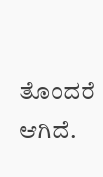ತೊಂದರೆ ಆಗಿದೆ.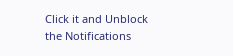Click it and Unblock the Notifications